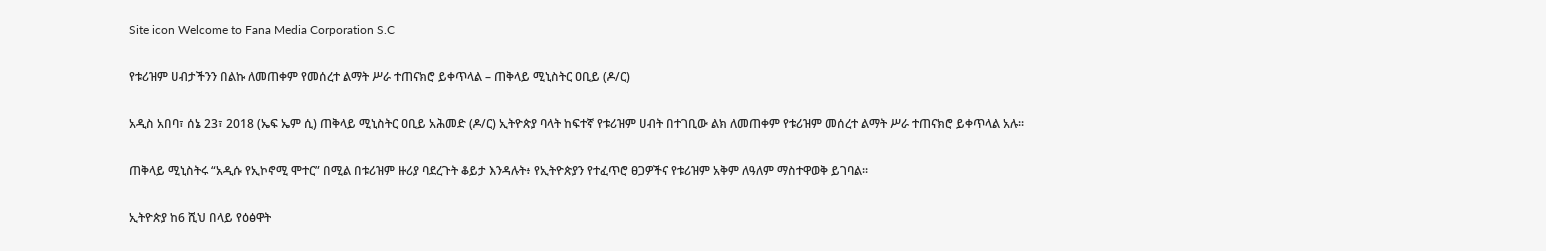Site icon Welcome to Fana Media Corporation S.C

የቱሪዝም ሀብታችንን በልኩ ለመጠቀም የመሰረተ ልማት ሥራ ተጠናክሮ ይቀጥላል – ጠቅላይ ሚኒስትር ዐቢይ (ዶ/ር)

አዲስ አበባ፣ ሰኔ 23፣ 2018 (ኤፍ ኤም ሲ) ጠቅላይ ሚኒስትር ዐቢይ አሕመድ (ዶ/ር) ኢትዮጵያ ባላት ከፍተኛ የቱሪዝም ሀብት በተገቢው ልክ ለመጠቀም የቱሪዝም መሰረተ ልማት ሥራ ተጠናክሮ ይቀጥላል አሉ፡፡

ጠቅላይ ሚኒስትሩ “አዲሱ የኢኮኖሚ ሞተር” በሚል በቱሪዝም ዙሪያ ባደረጉት ቆይታ እንዳሉት፥ የኢትዮጵያን የተፈጥሮ ፀጋዎችና የቱሪዝም አቅም ለዓለም ማስተዋወቅ ይገባል፡፡

ኢትዮጵያ ከ6 ሺህ በላይ የዕፅዋት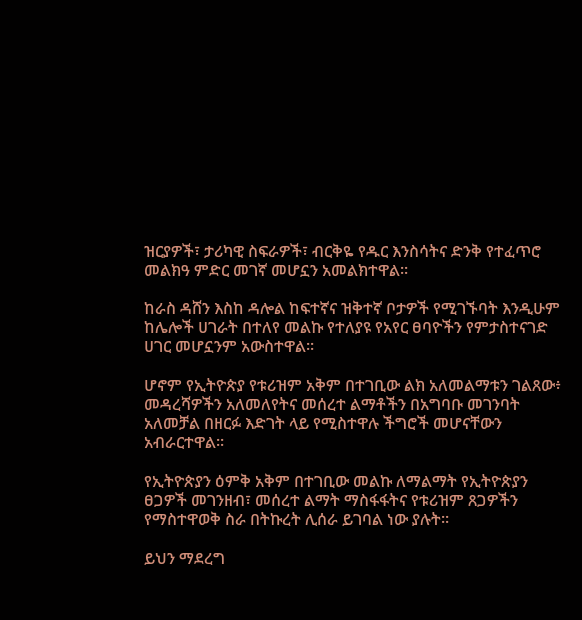ዝርያዎች፣ ታሪካዊ ስፍራዎች፣ ብርቅዬ የዱር እንስሳትና ድንቅ የተፈጥሮ መልክዓ ምድር መገኛ መሆኗን አመልክተዋል፡፡

ከራስ ዳሸን እስከ ዳሎል ከፍተኛና ዝቅተኛ ቦታዎች የሚገኙባት እንዲሁም ከሌሎች ሀገራት በተለየ መልኩ የተለያዩ የአየር ፀባዮችን የምታስተናገድ ሀገር መሆኗንም አውስተዋል፡፡

ሆኖም የኢትዮጵያ የቱሪዝም አቅም በተገቢው ልክ አለመልማቱን ገልጸው፥ መዳረሻዎችን አለመለየትና መሰረተ ልማቶችን በአግባቡ መገንባት አለመቻል በዘርፉ እድገት ላይ የሚስተዋሉ ችግሮች መሆናቸውን አብራርተዋል፡፡

የኢትዮጵያን ዕምቅ አቅም በተገቢው መልኩ ለማልማት የኢትዮጵያን ፀጋዎች መገንዘብ፣ መሰረተ ልማት ማስፋፋትና የቱሪዝም ጸጋዎችን የማስተዋወቅ ስራ በትኩረት ሊሰራ ይገባል ነው ያሉት፡፡

ይህን ማደረግ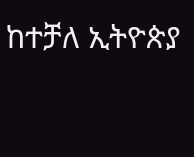ከተቻለ ኢትዮጵያ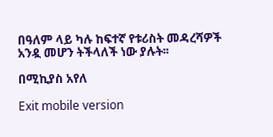በዓለም ላይ ካሉ ከፍተኛ የቱሪስት መዳረሻዎች አንዷ መሆን ትችላለች ነው ያሉት፡፡

በሚኪያስ አየለ

Exit mobile version